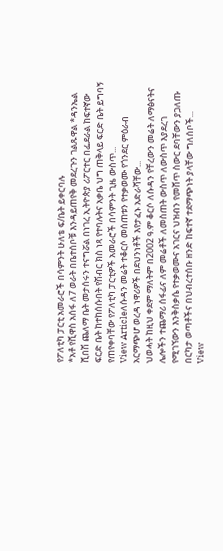የፖለቲካ ፓርቲ አመራሮች በሳምንት ሁለቴ ፍ/ቤት ይቀርባሉ
*አቶ የሺዋስ አሰፋ ለ7 ወራት በቤተሰቦቹ እንዳይጠየቅ መደረጉን ገልጹዋል *ዳንኤል ሺበሽ ጨለማ ቤት መታሰሩን ተናግሯል በነገረ ኢትዮጵያ ሪፖርተር በፌደራል ከፍተኛው ፍርድ ቤት ከተከሰሱበት የሽብር ክስ ነጻ የተባሉትና አቃቤ ህግ ጠቅላይ ፍርድ ቤት ይግባኝ የጠየቀባቸው የፖለቲካ ፓርቲዎች አመራሮች በሳምንት ጊዜ ውስጥ...
View Articleለሱዳን መሬት ተቆርሶ መሰጠቱን የተቃወሙ የጎንደር ምዕራብ አርማጭሆ ወረዳ ነዋሪዎች በደህንነቶች እየታፈኑ አድራሻቸው...
ህወሓት ከዚህ ቀደም ማለትም በ2002 ዓ.ም ቆርሶ ለሱዳን የቸረውን መሬት ለማፅናትና ሌሎችን ተጨማሪ ሰፋፊና ለም መሬቶች ለመስጠት ውስጥ ለውስጥ እያደረገ የሚገኘውን እንቅስቃሴ የተቃወሙና አገርና ህዝብን የመሸጥ ስውር ደባቸውን ያጋለጡ በርካታ ወጣቶችና በህብረተሰቡ ዘንድ ከፍተኛ ተደማጭነት ያላቸው ግለሰቦች...
View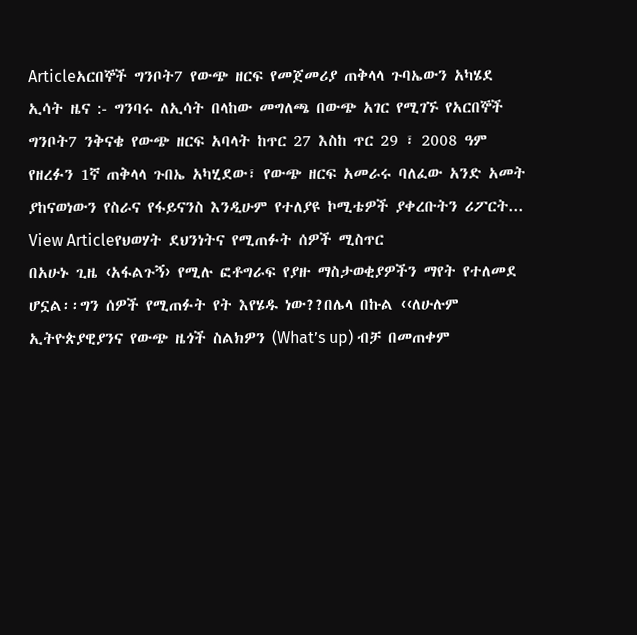Articleአርበኞች ግንቦት7 የውጭ ዘርፍ የመጀመሪያ ጠቅላላ ጉባኤውን አካሄደ
ኢሳት ዜና :- ግንባሩ ለኢሳት በላከው መግለጫ በውጭ አገር የሚገኙ የአርበኞች ግንቦት7 ንቅናቄ የውጭ ዘርፍ አባላት ከጥር 27 እስከ ጥር 29 ፣ 2008 ዓም የዘረፉን 1ኛ ጠቅላላ ጉበኤ አካሂደው፣ የውጭ ዘርፍ አመራሩ ባለፈው አንድ አመት ያከናወነውን የስራና የፋይናንስ እንዲሁም የተለያዩ ኮሚቴዎች ያቀረቡትን ሪፖርት...
View Articleየህወሃት ደህንነትና የሚጠፉት ሰዎች ሚስጥር
በአሁኑ ጊዜ ‹አፋልጉኝ› የሚሉ ፎቶግራፍ የያዙ ማስታወቂያዎችን ማየት የተለመደ ሆኗል፡፡ግን ሰዎች የሚጠፉት የት እየሄዱ ነው??በሌላ በኩል ‹‹ለሁሉም ኢትዮጵያዊያንና የውጭ ዜጎች ስልክዎን (What’s up) ብቻ በመጠቀም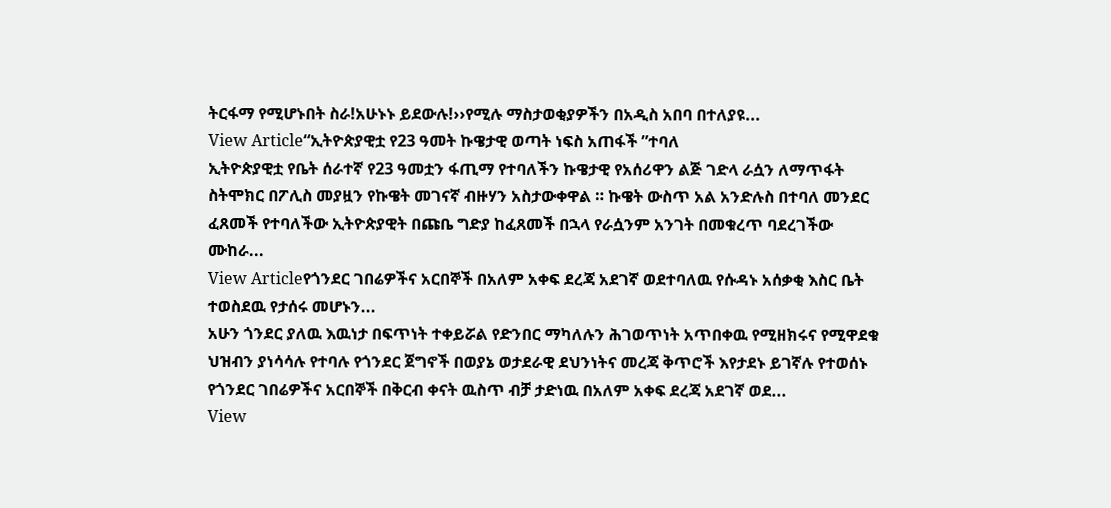ትርፋማ የሚሆኑበት ስራ!አሁኑኑ ይደውሉ!››የሚሉ ማስታወቂያዎችን በአዲስ አበባ በተለያዩ...
View Article“ኢትዮጵያዊቷ የ23 ዓመት ኩዌታዊ ወጣት ነፍስ አጠፋች ”ተባለ
ኢትዮጵያዊቷ የቤት ሰራተኛ የ23 ዓመቷን ፋጢማ የተባለችን ኩዌታዊ የአሰሪዋን ልጅ ገድላ ራሷን ለማጥፋት ስትሞክር በፖሊስ መያዟን የኩዌት መገናኛ ብዙሃን አስታውቀዋል ። ኩዌት ውስጥ አል አንድሉስ በተባለ መንደር ፈጸመች የተባለችው ኢትዮጵያዊት በጩቤ ግድያ ከፈጸመች በኋላ የራሷንም አንገት በመቁረጥ ባደረገችው ሙከራ...
View Articleየጎንደር ገበሬዎችና አርበኞች በአለም አቀፍ ደረጃ አደገኛ ወደተባለዉ የሱዳኑ አሰቃቂ እስር ቤት ተወስደዉ የታሰሩ መሆኑን...
አሁን ጎንደር ያለዉ እዉነታ በፍጥነት ተቀይሯል የድንበር ማካለሉን ሕገወጥነት አጥበቀዉ የሚዘክሩና የሚዋደቁ ህዝብን ያነሳሳሉ የተባሉ የጎንደር ጀግኖች በወያኔ ወታደራዊ ደህንነትና መረጃ ቅጥሮች እየታደኑ ይገኛሉ የተወሰኑ የጎንደር ገበሬዎችና አርበኞች በቅርብ ቀናት ዉስጥ ብቻ ታድነዉ በአለም አቀፍ ደረጃ አደገኛ ወደ...
View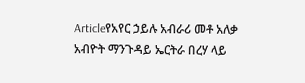Articleየአየር ኃይሉ አብራሪ መቶ አለቃ አብዮት ማንጉዳይ ኤርትራ በረሃ ላይ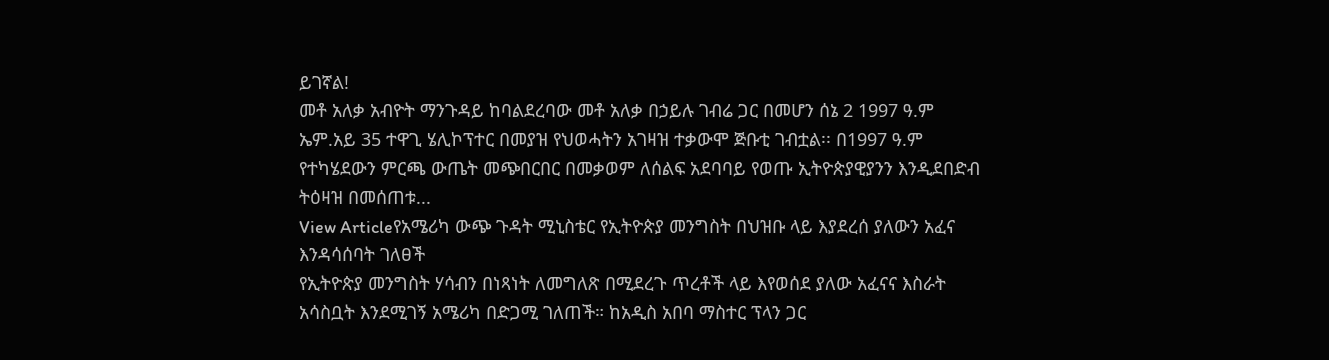ይገኛል!
መቶ አለቃ አብዮት ማንጉዳይ ከባልደረባው መቶ አለቃ በኃይሉ ገብሬ ጋር በመሆን ሰኔ 2 1997 ዓ.ም ኤም.አይ 35 ተዋጊ ሄሊኮፕተር በመያዝ የህወሓትን አገዛዝ ተቃውሞ ጅቡቲ ገብቷል፡፡ በ1997 ዓ.ም የተካሄደውን ምርጫ ውጤት መጭበርበር በመቃወም ለሰልፍ አደባባይ የወጡ ኢትዮጵያዊያንን እንዲደበድብ ትዕዛዝ በመሰጠቱ...
View Articleየአሜሪካ ውጭ ጉዳት ሚኒስቴር የኢትዮጵያ መንግስት በህዝቡ ላይ እያደረሰ ያለውን አፈና እንዳሳሰባት ገለፀች
የኢትዮጵያ መንግስት ሃሳብን በነጻነት ለመግለጽ በሚደረጉ ጥረቶች ላይ እየወሰደ ያለው አፈናና እስራት አሳስቧት እንደሚገኝ አሜሪካ በድጋሚ ገለጠች። ከአዲስ አበባ ማስተር ፕላን ጋር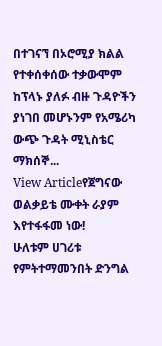በተገናኘ በኦሮሚያ ክልል የተቀሰቀሰው ተቃውሞም ከፕላኑ ያለፉ ብዙ ጉዳዮችን ያነገበ መሆኑንም የአሜሪካ ውጭ ጉዳት ሚኒስቴር ማክሰኞ...
View Articleየጀግናው ወልቃይቴ ሙቀት ራያም እየተፋፋመ ነው!
ሁለቱም ሀገሪቱ የምትተማመንበት ድንግል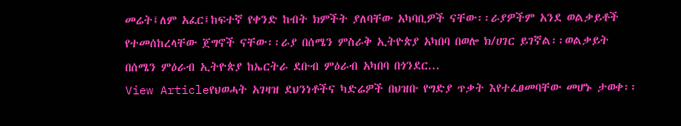መሬት፤ለም አፈር፤ከፍተኛ የቀንድ ከብት ክምችት ያለባቸው አካባቢዎች ናቸው፡፡ራያዎችም አንደ ወልቃይቶች የተመሰከረላቸው ጀግኖች ናቸው፡፡ራያ በሰሜን ምስራቅ ኢትዮጵያ አካበባ በወሎ ክ/ሀገር ይገኛል፡፡ወልቃይት በሰሜን ምዕራብ ኢትዮጵያ ከኤርትራ ደቡብ ምዕራብ አካበባ በጎንደር...
View Articleየህወሓት አገዛዝ ደህንነቶችና ካድሬዎች በህዝቡ የግድያ ጥቃት እየተፈፀመባቸው መሆኑ ታወቀ፡፡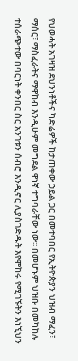የህወሓት አገዛዝ ደህንነቶችና ካድሬዎች ከታጠቀው ኃይል ጋር በመተባበር የኢትዮጵያን ህዝብ ማፈን፣ ማሰር፣ ማስፈራትና ማዋከብ እንዲሁም መግደል ዋነኛ ተግባራቸው ነው፡፡ በመሆኑም ህዝቡ በመካከሉ ተሰራጭተው በባርነት ቀንበር ስር አንገቱን ሰብሮ እንዲኖር ሊያስገድዱት እየሞከሩ የሚገኙትን እነኚህን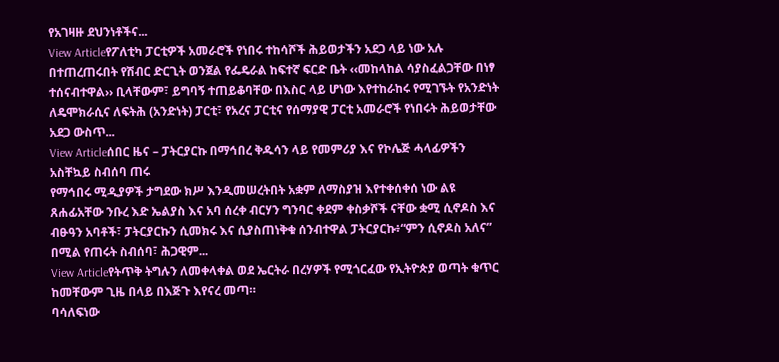የአገዛዙ ደህንነቶችና...
View Articleየፖለቲካ ፓርቲዎች አመራሮች የነበሩ ተከሳሾች ሕይወታችን አደጋ ላይ ነው አሉ
በተጠረጠሩበት የሽብር ድርጊት ወንጀል የፌዴራል ከፍተኛ ፍርድ ቤት ‹‹መከላከል ሳያስፈልጋቸው በነፃ ተሰናብተዋል›› ቢላቸውም፣ ይግባኝ ተጠይቆባቸው በእስር ላይ ሆነው እየተከራከሩ የሚገኙት የአንድነት ለዴሞክራሲና ለፍትሕ (አንድነት) ፓርቲ፣ የአረና ፓርቲና የሰማያዊ ፓርቲ አመራሮች የነበሩት ሕይወታቸው አደጋ ውስጥ...
View Articleሰበር ዜና – ፓትርያርኩ በማኅበረ ቅዱሳን ላይ የመምሪያ እና የኮሌጅ ሓላፊዎችን አስቸኳይ ስብሰባ ጠሩ
የማኅበሩ ሚዲያዎች ታግደው ክሥ እንዲመሠረትበት አቋም ለማስያዝ እየተቀሰቀሰ ነው ልዩ ጸሐፊአቸው ንቡረ እድ ኤልያስ እና አባ ሰረቀ ብርሃን ግንባር ቀደም ቀስቃሾች ናቸው ቋሚ ሲኖዶስ እና ብፁዓን አባቶች፣ ፓትርያርኩን ሲመክሩ እና ሲያስጠነቅቁ ሰንብተዋል ፓትርያርኩ፥“ምን ሲኖዶስ አለና” በሚል የጠሩት ስብሰባ፣ ሕጋዊም...
View Articleየትጥቅ ትግሉን ለመቀላቀል ወደ ኤርትራ በረሃዎች የሚጎርፈው የኢትዮጵያ ወጣት ቁጥር ከመቸውም ጊዜ በላይ በእጅጉ እየናረ መጣ።
ባሳለፍነው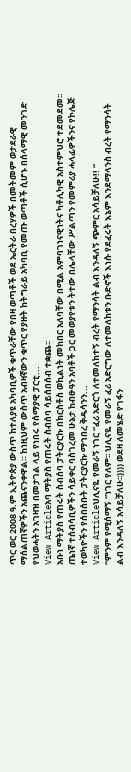ጥር ወር 2008 ዓ.ም ኢትዮጵያ ውስጥ ከተለያዩ አካባቢዎች ቁጥራቸው የበዛ ወጣቶች ወደ ኤርትራ በረሃዎች በመትመም ወታደራዊ ማሰልጠኛዎችን አጨናንቀዋል። ከነዚህም ውስጥ አብዛኛውን ቁጥር የያዙት ከትግራይ አካባቢ የመጡ ወጣቶች ሲሆኑ በሰላማዊ መንገድ የህወሓትን አገዛዝ በመታገል ላይ የነበሩ የሰማያዊ ፓርቲ...
View Articleአባ ማትያስ የጠሩት ስብሰባ ሳይሰበሰብ ተቋጨ፡፡
አቡነ ማትያስ የጠሩት ስብሰባ ፓትርያርኩ በክርስቶስ ወኪልነት መከበር አለባቸው በሚል አምባገነናዊነትና ካቶሊካዊ አስተምህሮ ተደመደመ፡፡ ጤነኛ ተሰብሳቢዎችን ሳይቀር ባስገረመ ሁኔታ ከብፁዓን አባቶች ጋር መወያየቱን ትተው በሌላቸው ሥልጣን የመምሪያ ሓላፊዎችንና የኮሌጅ ተወካዮችን የሰበሰቡት ፓትርያርኩ ማኅበረ ቅዱሳንን...
View Articleህሊናዬ የመራኝ ነገር “ፈሪ አድርጎ ለተመለከተኝ ብረት የማንሳት ልብ እንዳለኝ ጭምር አሳይቻለሁ!! “
“ምንም የሚሰማኝ “ነገር የለም፡፡ ህሊናዬ የመራኝ ፈሪ አድርግው ለተመለከቱን ቡድኖች እነሱ የደፈሩት እኔም እንደማላንስ ብረት የማንሳት ልብ እንዳለኝ አሳይቻለሁ፡፡)))) ወደዛ ለመሄድ የገፋን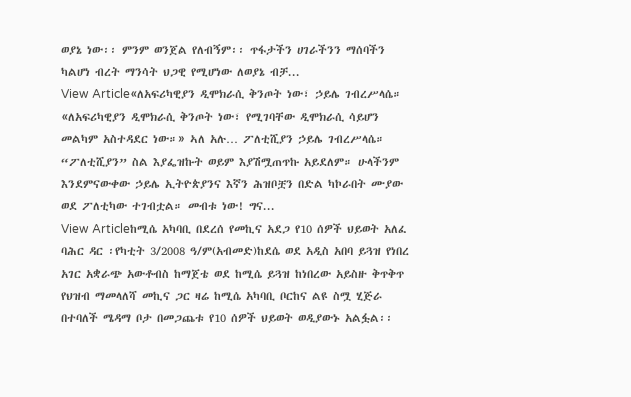ወያኔ ነው፡፡ ምንም ወንጀል የለብኝም፡፡ ጥፋታችን ሀገራችንን ማሰባችን ካልሆነ ብረት ማንሳት ህጋዊ የሚሆነው ለወያኔ ብቻ...
View Article«ለአፍሪካዊያን ዲሞክራሲ ቅንጦት ነው፣ ኃይሌ ገብረሥላሴ።
«ለአፍሪካዊያን ዲሞክራሲ ቅንጦት ነው፣ የሚገባቸው ዲሞክራሲ ሳይሆን መልካም አስተዳደር ነው።» ኣለ አሉ… ፖለቲሺያን ኃይሌ ገብረሥላሴ። “ፖለቲሺያን” ስል እያፌዝኩት ወይም እያሽሟጠጥኩ አይደለም። ሁላችንም እንደምናውቀው ኃይሌ ኢትዮጵያንና እኛን ሕዝቦቿን በድል ካኮራበት ሙያው ወደ ፖለቲካው ተገብቷል። መብቱ ነው! ግና...
View Articleከሚሴ አካባቢ በደረሰ የመኪና አደጋ የ10 ሰዎች ህይወት አለፈ
ባሕር ዳር ፡የካቲት 3/2008 ዓ/ም(አብመድ)ከደሴ ወደ አዲስ አበባ ይጓዝ የነበረ አገር አቋራጭ አውቶብስ ከማጀቴ ወደ ከሚሴ ይጓዝ ከነበረው አይስዙ ቅጥቅጥ የህዝብ ማመላለሻ መኪና ጋር ዛሬ ከሚሴ አካባቢ ቦርከና ልዩ ስሟ ሂጅራ በተባለች ሜዳማ ቦታ በመጋጨቱ የ10 ሰዎች ህይወት ወዲያውኑ አልፏል፡፡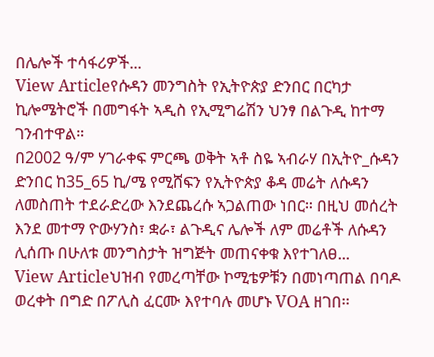በሌሎች ተሳፋሪዎች...
View Articleየሱዳን መንግስት የኢትዮጵያ ድንበር በርካታ ኪሎሜትሮች በመግፋት ኣዲስ የኢሚግሬሽን ህንፃ በልጉዲ ከተማ ገንብተዋል።
በ2002 ዓ/ም ሃገራቀፍ ምርጫ ወቅት ኣቶ ስዬ ኣብራሃ በኢትዮ_ሱዳን ድንበር ከ35_65 ኪ/ሜ የሚሸፍን የኢትዮጵያ ቆዳ መሬት ለሱዳን ለመስጠት ተደራድረው እንደጨረሱ ኣጋልጠው ነበር። በዚህ መሰረት እንደ መተማ ዮውሃንስ፣ ቋራ፣ ልጉዲና ሌሎች ለም መሬቶች ለሱዳን ሊሰጡ በሁለቱ መንግስታት ዝግጅት መጠናቀቁ እየተገለፀ...
View Articleህዝብ የመረጣቸው ኮሚቴዎቹን በመነጣጠል በባዶ ወረቀት በግድ በፖሊስ ፈርሙ እየተባሉ መሆኑ VOA ዘገበ፡፡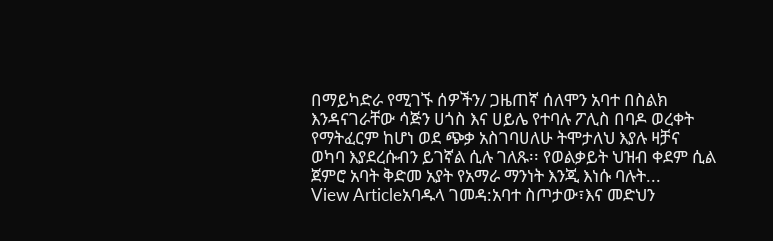በማይካድራ የሚገኙ ሰዎችን/ ጋዜጠኛ ሰለሞን አባተ በስልክ እንዳናገራቸው ሳጅን ሀጎስ እና ሀይሌ የተባሉ ፖሊስ በባዶ ወረቀት የማትፈርም ከሆነ ወደ ጭቃ አስገባሀለሁ ትሞታለህ እያሉ ዛቻና ወካባ እያደረሱብን ይገኛል ሲሉ ገለጹ፡፡ የወልቃይት ህዝብ ቀደም ሲል ጀምሮ አባት ቅድመ አያት የአማራ ማንነት እንጂ እነሱ ባሉት...
View Articleአባዱላ ገመዳ:አባተ ስጦታው፣እና መድህን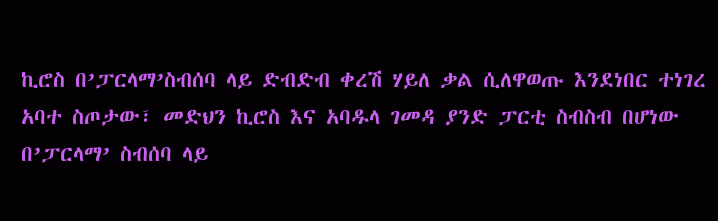ኪሮስ በ’ፓርላማ’ስብሰባ ላይ ድብድብ ቀረሽ ሃይለ ቃል ሲለዋወጡ እንደነበር ተነገረ
አባተ ስጦታው፣ መድህን ኪሮስ እና አባዱላ ገመዳ ያንድ ፓርቲ ስብስብ በሆነው በ’ፓርላማ’ ስብሰባ ላይ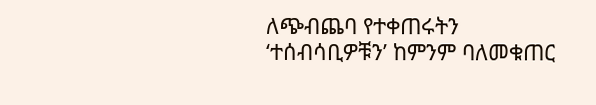ለጭብጨባ የተቀጠሩትን ‘ተሰብሳቢዎቹን’ ከምንም ባለመቁጠር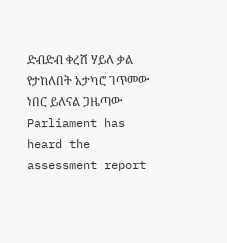ድብድብ ቀረሽ ሃይለ ቃል የታከለበት አታካሮ ገጥመው ነበር ይለናል ጋዜጣው Parliament has heard the assessment report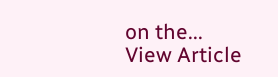on the...
View Article